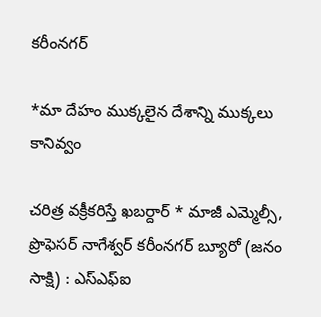కరీంనగర్

*మా దేహం ముక్కలైన దేశాన్ని ముక్కలు కానివ్వం

చరిత్ర వక్రీకరిస్తే ఖబర్దార్ * మాజీ ఎమ్మెల్సీ, ప్రొఫెసర్ నాగేశ్వర్ కరీంనగర్ బ్యూరో (జనం సాక్షి) : ఎస్ఎఫ్ఐ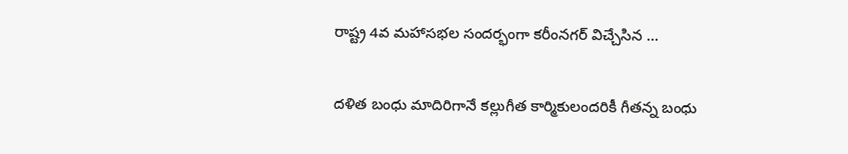రాష్ట్ర 4వ మహాసభల సందర్భంగా కరీంనగర్ విచ్చేసిన …

దళిత బంధు మాదిరిగానే కల్లుగీత కార్మికులందరికీ గీతన్న బంధు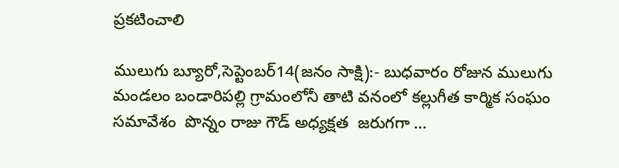ప్రకటించాలి

ములుగు బ్యూరో,సెప్టెంబర్14(జనం సాక్షి):- బుధవారం రోజున ములుగు మండలం బండారిపల్లి గ్రామంలోనీ తాటి వనంలో కల్లుగీత కార్మిక సంఘం సమావేశం  పొన్నం రాజు గౌడ్ అధ్యక్షత  జరుగగా …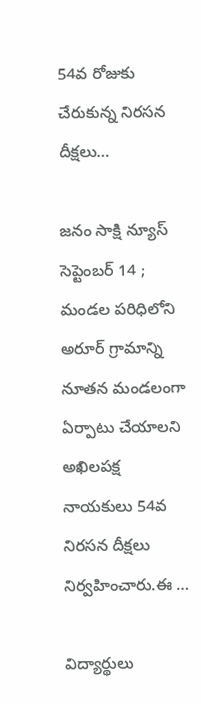54వ రోజుకు చేరుకున్న నిరసన దీక్షలు…

జనం సాక్షి న్యూస్ సెప్టెంబర్ 14 ; మండల పరిధిలోని అరూర్ గ్రామాన్ని నూతన మండలంగా ఏర్పాటు చేయాలని అఖిలపక్ష నాయకులు 54వ నిరసన దీక్షలు నిర్వహించారు.ఈ …

విద్యార్థులు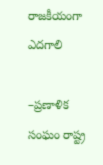రాజకీయంగా ఎదగాలి

–ప్రణాళిక సంఘం రాష్ట్ర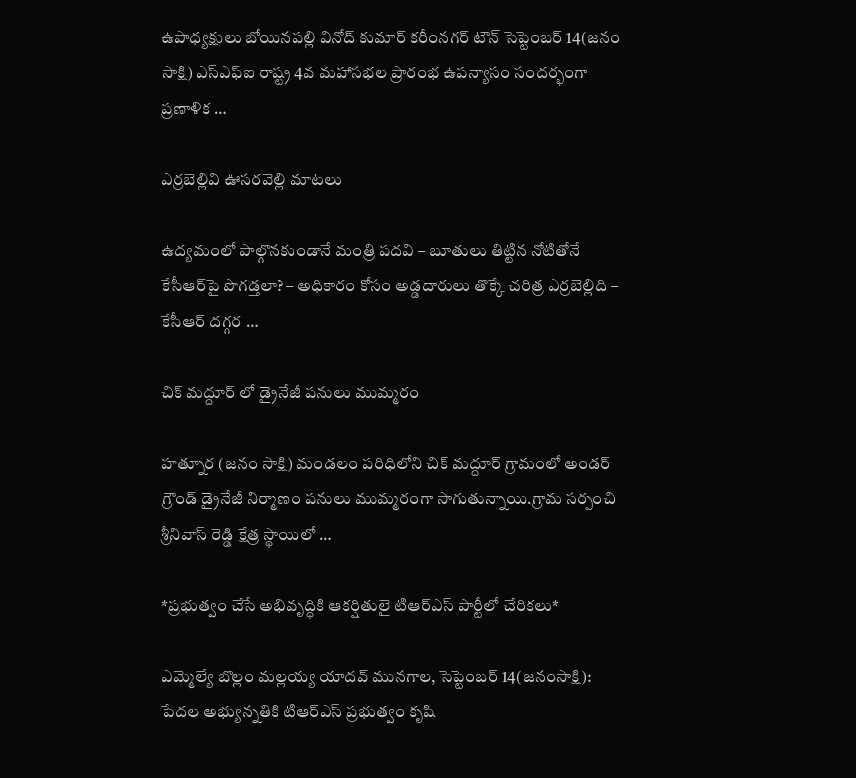ఉపాధ్యక్షులు బోయినపల్లి వినోద్ కుమార్ కరీంనగర్ టౌన్ సెప్టెంబర్ 14(జనం సాక్షి) ఎస్ఎఫ్ఐ రాష్ట్ర 4వ మహాసభల ప్రారంభ ఉపన్యాసం సందర్భంగా ప్రణాళిక …

ఎర్రబెల్లివి ఊసరవెల్లి మాటలు

ఉద్యమంలో పాల్గొనకుండానే మంత్రి పదవి – బూతులు తిట్టిన నోటితోనే కేసీఆర్‌పై పొగడ్తలా? – అధికారం కోసం అడ్డదారులు తొక్కే చరిత్ర ఎర్రబెల్లిది – కేసీఆర్ దగ్గర …

చిక్ మద్దూర్ లో డ్రైనేజీ పనులు ముమ్మరం

హత్నూర (జనం సాక్షి) మండలం పరిధిలోని చిక్ మద్దూర్ గ్రామంలో అండర్ గ్రౌండ్ డ్రైనేజీ నిర్మాణం పనులు ముమ్మరంగా సాగుతున్నాయి.గ్రామ సర్పంచి శ్రీనివాస్ రెడ్డి క్షేత్ర స్థాయిలో …

*ప్రభుత్వం చేసే అభివృద్ధికి ఆకర్షితులై టిఆర్ఎస్ పార్టీలో చేరికలు*

ఎమ్మెల్యే బొల్లం మల్లయ్య యాదవ్ మునగాల, సెప్టెంబర్ 14(జనంసాక్షి): పేదల అభ్యున్నతికి టిఆర్ఎస్ ప్రభుత్వం కృషి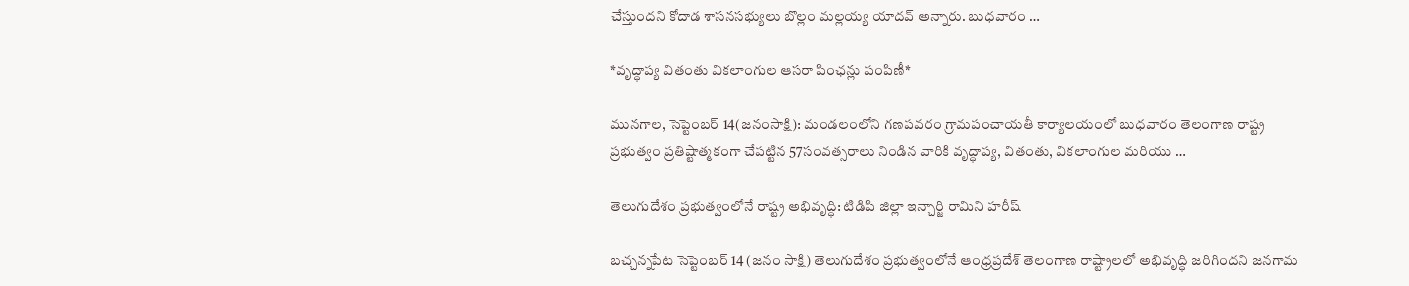చేస్తుందని కోదాడ శాసనసభ్యులు బొల్లం మల్లయ్య యాదవ్ అన్నారు. బుధవారం …

*వృద్ధాప్య వితంతు వికలాంగుల ఆసరా పింఛన్లు పంపిణీ*

మునగాల, సెప్టెంబర్ 14(జనంసాక్షి): మండలంలోని గణపవరం గ్రామపంచాయతీ కార్యాలయంలో బుధవారం తెలంగాణ రాష్ట్ర ప్రభుత్వం ప్రతిష్టాత్మకంగా చేపట్టిన 57సంవత్సరాలు నిండిన వారికి వృద్ధాప్య, వితంతు, వికలాంగుల మరియు …

తెలుగుదేశం ప్రభుత్వంలోనే రాష్ట్ర అభివృద్ధి: టిడిపి జిల్లా ఇన్చార్జి రామిని హరీష్

బచ్చన్నపేట సెప్టెంబర్ 14 (జనం సాక్షి) తెలుగుదేశం ప్రభుత్వంలోనే ఆంధ్రప్రదేశ్ తెలంగాణ రాష్ట్రాలలో అభివృద్ధి జరిగిందని జనగామ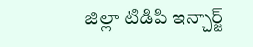జిల్లా టిడిపి ఇన్చార్జ్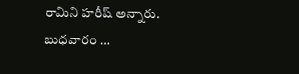రామిని హరీష్ అన్నారు. బుధవారం …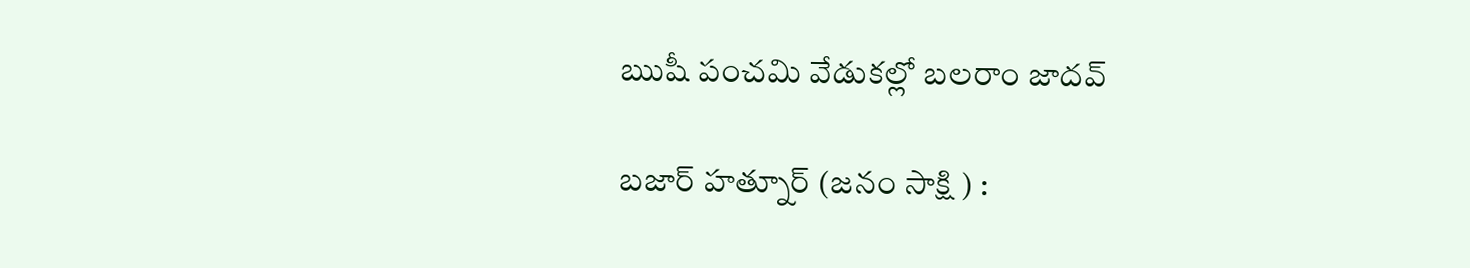ఋషీ పంచమి వేడుకల్లో బలరాం జాదవ్

బజార్ హత్నూర్ (జనం సాక్షి ) :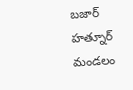బజార్ హత్నూర్ మండలం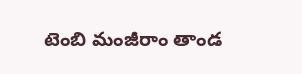టెంబి మంజీరాం తాండ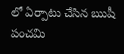లో ఏర్పాటు చేసిన ఋషీ పంచమి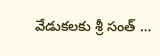వేడుకలకు శ్రీ సంత్ …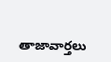తాజావార్తలు